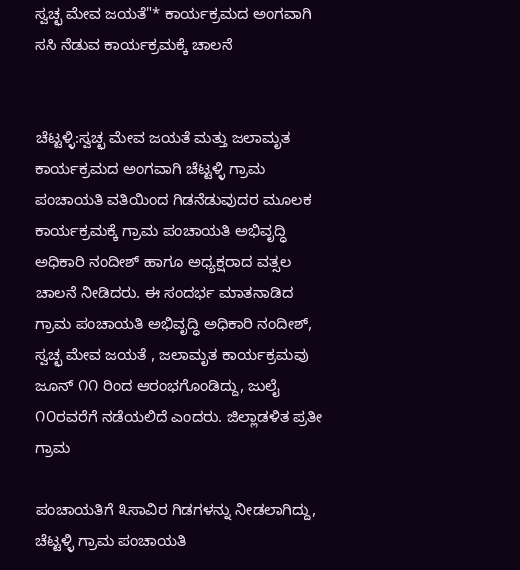ಸ್ವಚ್ಛ ಮೇವ ಜಯತೆ"* ಕಾರ್ಯಕ್ರಮದ ಅಂಗವಾಗಿ ಸಸಿ ನೆಡುವ ಕಾರ್ಯಕ್ರಮಕ್ಕೆ ಚಾಲನೆ


ಚೆಟ್ಟಳ್ಳಿ:ಸ್ವಚ್ಛ ಮೇವ ಜಯತೆ ಮತ್ತು ಜಲಾಮೃತ ಕಾರ್ಯಕ್ರಮದ ಅಂಗವಾಗಿ ಚೆಟ್ಟಳ್ಳಿ ಗ್ರಾಮ ಪಂಚಾಯತಿ ವತಿಯಿಂದ ಗಿಡನೆಡುವುದರ ಮೂಲಕ ಕಾರ್ಯಕ್ರಮಕ್ಕೆ ಗ್ರಾಮ ಪಂಚಾಯತಿ ಅಭಿವೃದ್ಧಿ ಅಧಿಕಾರಿ ನಂದೀಶ್ ಹಾಗೂ ಅಧ್ಯಕ್ಷರಾದ ವತ್ಸಲ ಚಾಲನೆ ನೀಡಿದರು. ಈ ಸಂದರ್ಭ ಮಾತನಾಡಿದ ಗ್ರಾಮ ಪಂಚಾಯತಿ ಅಭಿವೃದ್ಧಿ ಅಧಿಕಾರಿ ನಂದೀಶ್, ಸ್ವಚ್ಛ ಮೇವ ಜಯತೆ , ಜಲಾಮೃತ ಕಾರ್ಯಕ್ರಮವು ಜೂನ್ ೧೧ ರಿಂದ ಆರಂಭಗೊಂಡಿದ್ದು, ಜುಲೈ ೧೦ರವರೆಗೆ ನಡೆಯಲಿದೆ ಎಂದರು. ಜಿಲ್ಲಾಡಳಿತ ಪ್ರತೀ ಗ್ರಾಮ

ಪಂಚಾಯತಿಗೆ ೩ಸಾವಿರ ಗಿಡಗಳನ್ನು ನೀಡಲಾಗಿದ್ದು, ಚೆಟ್ಟಳ್ಳಿ ಗ್ರಾಮ ಪಂಚಾಯತಿ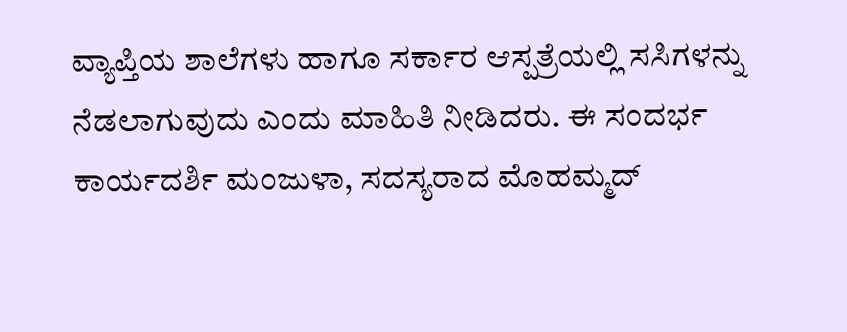ವ್ಯಾಪ್ತಿಯ ಶಾಲೆಗಳು ಹಾಗೂ ಸರ್ಕಾರ ಆಸ್ಪತ್ರೆಯಲ್ಲಿ ಸಸಿಗಳನ್ನು ನೆಡಲಾಗುವುದು ಎಂದು ಮಾಹಿತಿ ನೀಡಿದರು. ಈ ಸಂದರ್ಭ ಕಾರ್ಯದರ್ಶಿ ಮಂಜುಳಾ, ಸದಸ್ಯರಾದ ಮೊಹಮ್ಮದ್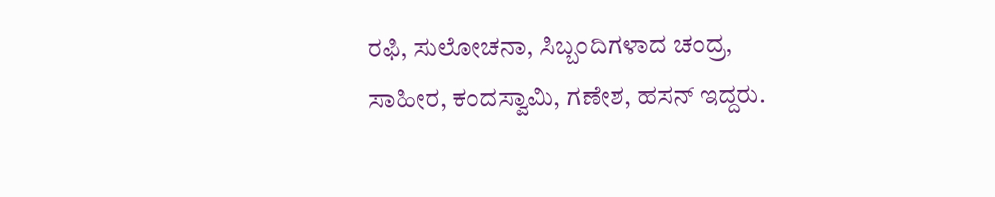ರಫಿ, ಸುಲೋಚನಾ, ಸಿಬ್ಬಂದಿಗಳಾದ ಚಂದ್ರ, ಸಾಹೀರ, ಕಂದಸ್ವಾಮಿ, ಗಣೇಶ, ಹಸನ್ ಇದ್ದರು.